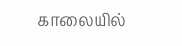காலையில்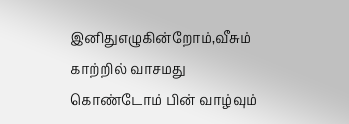இனிதுஎழுகின்றோம்,வீசும் காற்றில் வாசமது கொண்டோம் பின் வாழ்வும்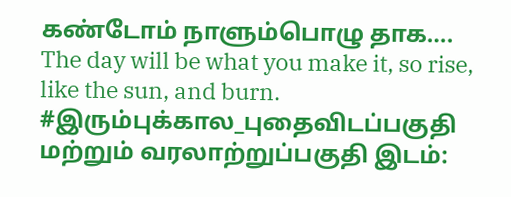கண்டோம் நாளும்பொழு தாக….
The day will be what you make it, so rise, like the sun, and burn.
#இரும்புக்கால_புதைவிடப்பகுதி மற்றும் வரலாற்றுப்பகுதி இடம்: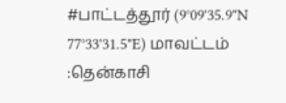#பாட்டத்தூர் (9°09'35.9"N 77°33'31.5"E) மாவட்டம் :தென்காசி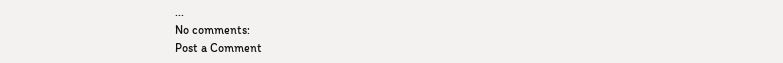...
No comments:
Post a Comment